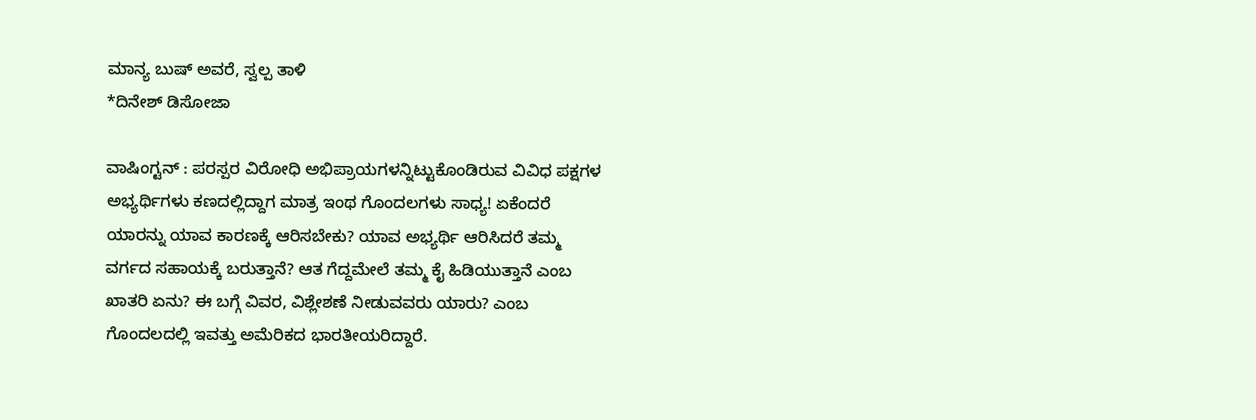ಮಾನ್ಯ ಬುಷ್ ಅವರೆ, ಸ್ವಲ್ಪ ತಾಳಿ
*ದಿನೇಶ್ ಡಿಸೋಜಾ

ವಾಷಿಂಗ್ಟನ್ : ಪರಸ್ಪರ ವಿರೋಧಿ ಅಭಿಪ್ರಾಯಗಳನ್ನಿಟ್ಟುಕೊಂಡಿರುವ ವಿವಿಧ ಪಕ್ಷಗಳ ಅಭ್ಯರ್ಥಿಗಳು ಕಣದಲ್ಲಿದ್ದಾಗ ಮಾತ್ರ ಇಂಥ ಗೊಂದಲಗಳು ಸಾಧ್ಯ! ಏಕೆಂದರೆ ಯಾರನ್ನು ಯಾವ ಕಾರಣಕ್ಕೆ ಆರಿಸಬೇಕು? ಯಾವ ಅಭ್ಯರ್ಥಿ ಆರಿಸಿದರೆ ತಮ್ಮ ವರ್ಗದ ಸಹಾಯಕ್ಕೆ ಬರುತ್ತಾನೆ? ಆತ ಗೆದ್ದಮೇಲೆ ತಮ್ಮ ಕೈ ಹಿಡಿಯುತ್ತಾನೆ ಎಂಬ ಖಾತರಿ ಏನು? ಈ ಬಗ್ಗೆ ವಿವರ, ವಿಶ್ಲೇಶಣೆ ನೀಡುವವರು ಯಾರು? ಎಂಬ ಗೊಂದಲದಲ್ಲಿ ಇವತ್ತು ಅಮೆರಿಕದ ಭಾರತೀಯರಿದ್ದಾರೆ.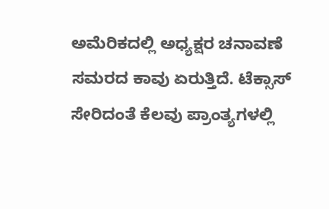ಅಮೆರಿಕದಲ್ಲಿ ಅಧ್ಯಕ್ಷರ ಚನಾವಣೆ ಸಮರದ ಕಾವು ಏರುತ್ತಿದೆ. ಟೆಕ್ಸಾಸ್ ಸೇರಿದಂತೆ ಕೆಲವು ಪ್ರಾಂತ್ಯಗಳಲ್ಲಿ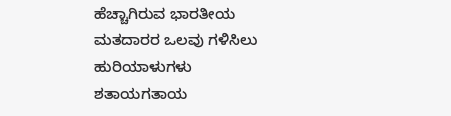ಹೆಚ್ಚಾಗಿರುವ ಭಾರತೀಯ ಮತದಾರರ ಒಲವು ಗಳಿಸಿಲು ಹುರಿಯಾಳುಗಳು ಶತಾಯಗತಾಯ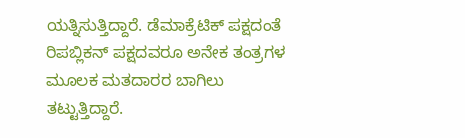ಯತ್ನಿಸುತ್ತಿದ್ದಾರೆ. ಡೆಮಾಕ್ರೆಟಿಕ್ ಪಕ್ಷದಂತೆ ರಿಪಬ್ಲಿಕನ್ ಪಕ್ಷದವರೂ ಅನೇಕ ತಂತ್ರಗಳ ಮೂಲಕ ಮತದಾರರ ಬಾಗಿಲು ತಟ್ಟುತ್ತಿದ್ದಾರೆ.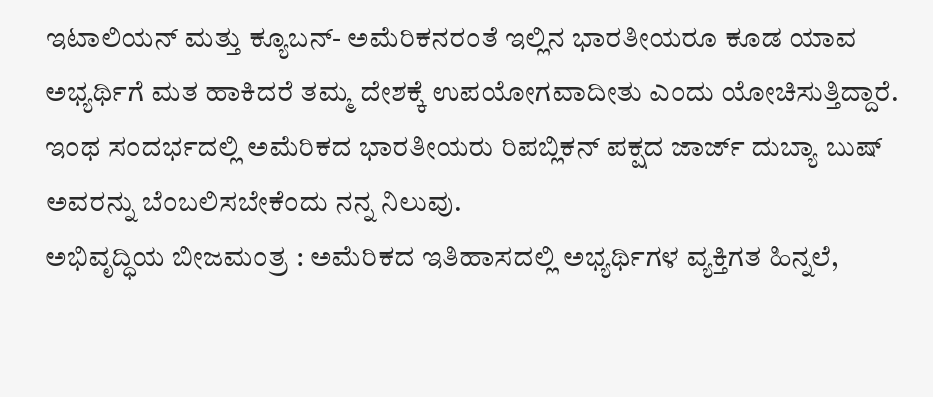ಇಟಾಲಿಯನ್ ಮತ್ತು ಕ್ಯೂಬನ್- ಅಮೆರಿಕನರಂತೆ ಇಲ್ಲಿನ ಭಾರತೀಯರೂ ಕೂಡ ಯಾವ ಅಭ್ಯರ್ಥಿಗೆ ಮತ ಹಾಕಿದರೆ ತಮ್ಮ ದೇಶಕ್ಕೆ ಉಪಯೋಗವಾದೀತು ಎಂದು ಯೋಚಿಸುತ್ತಿದ್ದಾರೆ. ಇಂಥ ಸಂದರ್ಭದಲ್ಲಿ ಅಮೆರಿಕದ ಭಾರತೀಯರು ರಿಪಬ್ಲಿಕನ್ ಪಕ್ಷದ ಜಾರ್ಜ್ ದುಬ್ಯಾ ಬುಷ್ ಅವರನ್ನು ಬೆಂಬಲಿಸಬೇಕೆಂದು ನನ್ನ ನಿಲುವು.
ಅಭಿವೃದ್ಧಿಯ ಬೀಜಮಂತ್ರ : ಅಮೆರಿಕದ ಇತಿಹಾಸದಲ್ಲಿ ಅಭ್ಯರ್ಥಿಗಳ ವ್ಯಕ್ತಿಗತ ಹಿನ್ನಲೆ,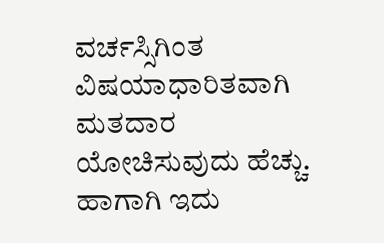ವರ್ಚಸ್ಸಿಗಿಂತ ವಿಷಯಾಧಾರಿತವಾಗಿ ಮತದಾರ ಯೋಚಿಸುವುದು ಹೆಚ್ಚು. ಹಾಗಾಗಿ ಇದು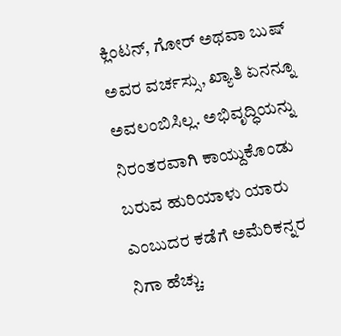ಕ್ಲಿಂಟನ್, ಗೋರ್ ಅಥವಾ ಬುಷ್ ಅವರ ವರ್ಚಸ್ಸು, ಖ್ಯಾತಿ ಏನನ್ನೂ ಅವಲಂಬಿಸಿಲ್ಲ. ಅಭಿವೃದ್ಧಿಯನ್ನು ನಿರಂತರವಾಗಿ ಕಾಯ್ದುಕೊಂಡು ಬರುವ ಹುರಿಯಾಳು ಯಾರು ಎಂಬುದರ ಕಡೆಗೆ ಅಮೆರಿಕನ್ನರ ನಿಗಾ ಹೆಚ್ಚು.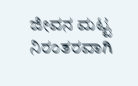ಜೀವನ ಮಟ್ಟ ನಿರಂತರವಾಗಿ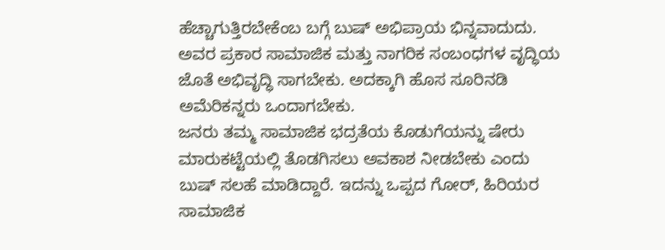ಹೆಚ್ಚಾಗುತ್ತಿರಬೇಕೆಂಬ ಬಗ್ಗೆ ಬುಷ್ ಅಭಿಪ್ರಾಯ ಭಿನ್ನವಾದುದು. ಅವರ ಪ್ರಕಾರ ಸಾಮಾಜಿಕ ಮತ್ತು ನಾಗರಿಕ ಸಂಬಂಧಗಳ ವೃದ್ಧಿಯ ಜೊತೆ ಅಭಿವೃದ್ಧಿ ಸಾಗಬೇಕು. ಅದಕ್ಕಾಗಿ ಹೊಸ ಸೂರಿನಡಿ ಅಮೆರಿಕನ್ನರು ಒಂದಾಗಬೇಕು.
ಜನರು ತಮ್ಮ ಸಾಮಾಜಿಕ ಭದ್ರತೆಯ ಕೊಡುಗೆಯನ್ನು ಷೇರು ಮಾರುಕಟ್ಟೆಯಲ್ಲಿ ತೊಡಗಿಸಲು ಅವಕಾಶ ನೀಡಬೇಕು ಎಂದು ಬುಷ್ ಸಲಹೆ ಮಾಡಿದ್ದಾರೆ. ಇದನ್ನು ಒಪ್ಪದ ಗೋರ್, ಹಿರಿಯರ ಸಾಮಾಜಿಕ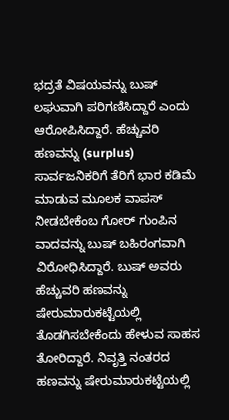ಭದ್ರತೆ ವಿಷಯವನ್ನು ಬುಷ್ ಲಘುವಾಗಿ ಪರಿಗಣಿಸಿದ್ದಾರೆ ಎಂದು ಆರೋಪಿಸಿದ್ದಾರೆ. ಹೆಚ್ಚುವರಿ ಹಣವನ್ನು (surplus) ಸಾರ್ವಜನಿಕರಿಗೆ ತೆರಿಗೆ ಭಾರ ಕಡಿಮೆ ಮಾಡುವ ಮೂಲಕ ವಾಪಸ್ ನೀಡಬೇಕೆಂಬ ಗೋರ್ ಗುಂಪಿನ ವಾದವನ್ನು ಬುಷ್ ಬಹಿರಂಗವಾಗಿ ವಿರೋಧಿಸಿದ್ದಾರೆ. ಬುಷ್ ಅವರು ಹೆಚ್ಚುವರಿ ಹಣವನ್ನು ಷೇರುಮಾರುಕಟ್ಟೆಯಲ್ಲಿ ತೊಡಗಿಸಬೇಕೆಂದು ಹೇಳುವ ಸಾಹಸ ತೋರಿದ್ದಾರೆ. ನಿವೃತ್ತಿ ನಂತರದ ಹಣವನ್ನು ಷೇರುಮಾರುಕಟ್ಟೆಯಲ್ಲಿ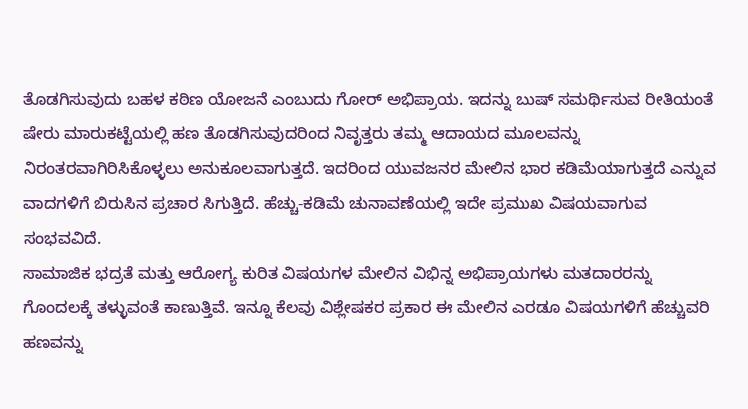ತೊಡಗಿಸುವುದು ಬಹಳ ಕಠಿಣ ಯೋಜನೆ ಎಂಬುದು ಗೋರ್ ಅಭಿಪ್ರಾಯ. ಇದನ್ನು ಬುಷ್ ಸಮರ್ಥಿಸುವ ರೀತಿಯಂತೆ ಷೇರು ಮಾರುಕಟ್ಟೆಯಲ್ಲಿ ಹಣ ತೊಡಗಿಸುವುದರಿಂದ ನಿವೃತ್ತರು ತಮ್ಮ ಆದಾಯದ ಮೂಲವನ್ನು ನಿರಂತರವಾಗಿರಿಸಿಕೊಳ್ಳಲು ಅನುಕೂಲವಾಗುತ್ತದೆ. ಇದರಿಂದ ಯುವಜನರ ಮೇಲಿನ ಭಾರ ಕಡಿಮೆಯಾಗುತ್ತದೆ ಎನ್ನುವ ವಾದಗಳಿಗೆ ಬಿರುಸಿನ ಪ್ರಚಾರ ಸಿಗುತ್ತಿದೆ. ಹೆಚ್ಚು-ಕಡಿಮೆ ಚುನಾವಣೆಯಲ್ಲಿ ಇದೇ ಪ್ರಮುಖ ವಿಷಯವಾಗುವ ಸಂಭವವಿದೆ.
ಸಾಮಾಜಿಕ ಭದ್ರತೆ ಮತ್ತು ಆರೋಗ್ಯ ಕುರಿತ ವಿಷಯಗಳ ಮೇಲಿನ ವಿಭಿನ್ನ ಅಭಿಪ್ರಾಯಗಳು ಮತದಾರರನ್ನು ಗೊಂದಲಕ್ಕೆ ತಳ್ಳುವಂತೆ ಕಾಣುತ್ತಿವೆ. ಇನ್ನೂ ಕೆಲವು ವಿಶ್ಲೇಷಕರ ಪ್ರಕಾರ ಈ ಮೇಲಿನ ಎರಡೂ ವಿಷಯಗಳಿಗೆ ಹೆಚ್ಚುವರಿ ಹಣವನ್ನು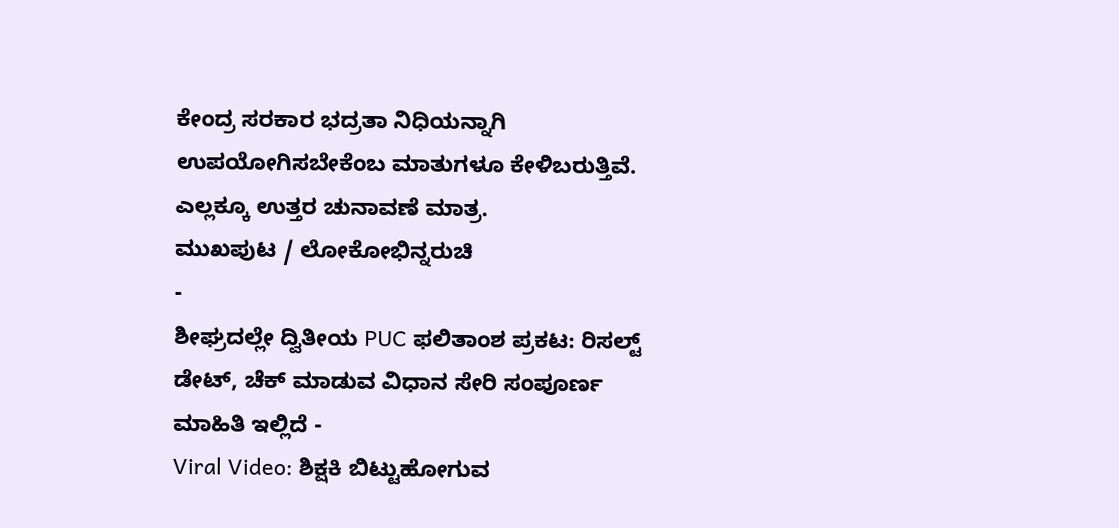ಕೇಂದ್ರ ಸರಕಾರ ಭದ್ರತಾ ನಿಧಿಯನ್ನಾಗಿ ಉಪಯೋಗಿಸಬೇಕೆಂಬ ಮಾತುಗಳೂ ಕೇಳಿಬರುತ್ತಿವೆ. ಎಲ್ಲಕ್ಕೂ ಉತ್ತರ ಚುನಾವಣೆ ಮಾತ್ರ.
ಮುಖಪುಟ / ಲೋಕೋಭಿನ್ನರುಚಿ
-
ಶೀಘ್ರದಲ್ಲೇ ದ್ವಿತೀಯ PUC ಫಲಿತಾಂಶ ಪ್ರಕಟ: ರಿಸಲ್ಟ್ ಡೇಟ್, ಚೆಕ್ ಮಾಡುವ ವಿಧಾನ ಸೇರಿ ಸಂಪೂರ್ಣ ಮಾಹಿತಿ ಇಲ್ಲಿದೆ -
Viral Video: ಶಿಕ್ಷಕಿ ಬಿಟ್ಟುಹೋಗುವ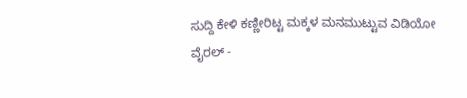ಸುದ್ದಿ ಕೇಳಿ ಕಣ್ಣೀರಿಟ್ಟ ಮಕ್ಕಳ ಮನಮುಟ್ಟುವ ವಿಡಿಯೋ ವೈರಲ್ -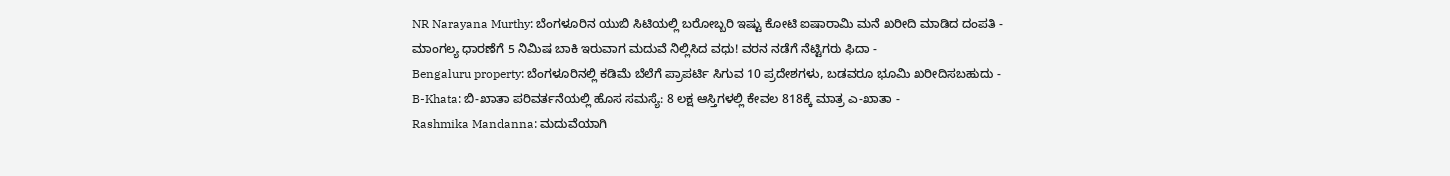NR Narayana Murthy: ಬೆಂಗಳೂರಿನ ಯುಬಿ ಸಿಟಿಯಲ್ಲಿ ಬರೋಬ್ಬರಿ ಇಷ್ಟು ಕೋಟಿ ಐಷಾರಾಮಿ ಮನೆ ಖರೀದಿ ಮಾಡಿದ ದಂಪತಿ -
ಮಾಂಗಲ್ಯ ಧಾರಣೆಗೆ 5 ನಿಮಿಷ ಬಾಕಿ ಇರುವಾಗ ಮದುವೆ ನಿಲ್ಲಿಸಿದ ವಧು! ವರನ ನಡೆಗೆ ನೆಟ್ಟಿಗರು ಫಿದಾ -
Bengaluru property: ಬೆಂಗಳೂರಿನಲ್ಲಿ ಕಡಿಮೆ ಬೆಲೆಗೆ ಪ್ರಾಪರ್ಟಿ ಸಿಗುವ 10 ಪ್ರದೇಶಗಳು, ಬಡವರೂ ಭೂಮಿ ಖರೀದಿಸಬಹುದು -
B-Khata: ಬಿ-ಖಾತಾ ಪರಿವರ್ತನೆಯಲ್ಲಿ ಹೊಸ ಸಮಸ್ಯೆ: 8 ಲಕ್ಷ ಆಸ್ತಿಗಳಲ್ಲಿ ಕೇವಲ 818ಕ್ಕೆ ಮಾತ್ರ ಎ-ಖಾತಾ -
Rashmika Mandanna: ಮದುವೆಯಾಗಿ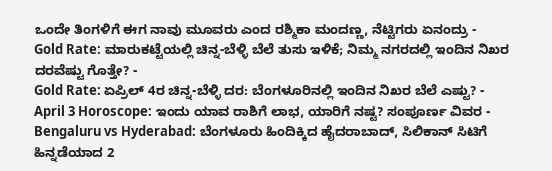ಒಂದೇ ತಿಂಗಳಿಗೆ ಈಗ ನಾವು ಮೂವರು ಎಂದ ರಶ್ಮಿಕಾ ಮಂದಣ್ಣ, ನೆಟ್ಟಿಗರು ಏನಂದ್ರು -
Gold Rate: ಮಾರುಕಟ್ಟೆಯಲ್ಲಿ ಚಿನ್ನ-ಬೆಳ್ಳಿ ಬೆಲೆ ತುಸು ಇಳಿಕೆ; ನಿಮ್ಮ ನಗರದಲ್ಲಿ ಇಂದಿನ ನಿಖರ ದರವೆಷ್ಟು ಗೊತ್ತೇ? -
Gold Rate: ಏಪ್ರಿಲ್ 4ರ ಚಿನ್ನ-ಬೆಳ್ಳಿ ದರ: ಬೆಂಗಳೂರಿನಲ್ಲಿ ಇಂದಿನ ನಿಖರ ಬೆಲೆ ಎಷ್ಟು? -
April 3 Horoscope: ಇಂದು ಯಾವ ರಾಶಿಗೆ ಲಾಭ, ಯಾರಿಗೆ ನಷ್ಟ? ಸಂಪೂರ್ಣ ವಿವರ -
Bengaluru vs Hyderabad: ಬೆಂಗಳೂರು ಹಿಂದಿಕ್ಕಿದ ಹೈದರಾಬಾದ್, ಸಿಲಿಕಾನ್ ಸಿಟಿಗೆ ಹಿನ್ನಡೆಯಾದ 2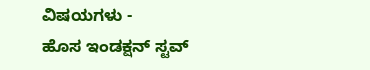ವಿಷಯಗಳು -
ಹೊಸ ಇಂಡಕ್ಷನ್ ಸ್ಟವ್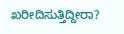ಖರೀದಿಸುತ್ತಿದ್ದೀರಾ?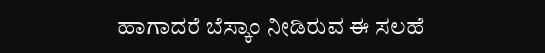ಹಾಗಾದರೆ ಬೆಸ್ಕಾಂ ನೀಡಿರುವ ಈ ಸಲಹೆ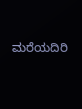ಮರೆಯದಿರಿ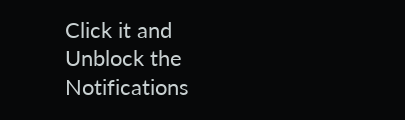Click it and Unblock the Notifications